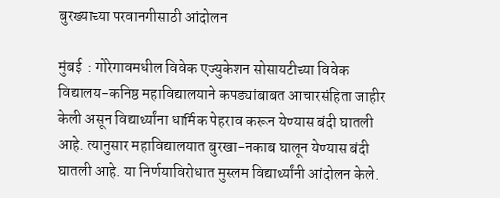बुरख्याच्या परवानगीसाठी आंदोलन

मुंबई  : गोरेगावमधील विवेक एज्युकेशन सोसायटीच्या विवेक विद्यालय-कनिष्ठ महाविद्यालयाने कपड्यांबाबत आचारसंहिता जाहीर केली असून विद्यार्थ्यांना धार्मिक पेहराव करून येण्यास बंदी घातली आहे. त्यानुसार महाविद्यालयात बुरखा-नकाब घालून येण्यास बंदी घातली आहे. या निर्णयाविरोधात मुस्लम विद्यार्थ्यांनी आंदोलन केले.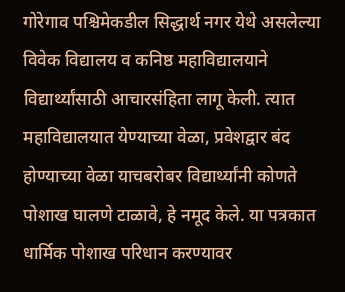गोरेगाव पश्चिमेकडील सिद्धार्थ नगर येथे असलेल्या विवेक विद्यालय व कनिष्ठ महाविद्यालयाने विद्यार्थ्यांसाठी आचारसंहिता लागू केली. त्यात महाविद्यालयात येण्याच्या वेळा, प्रवेशद्वार बंद होण्याच्या वेळा याचबरोबर विद्यार्थ्यांनी कोणते पोशाख घालणे टाळावे, हे नमूद केले. या पत्रकात धार्मिक पोशाख परिधान करण्यावर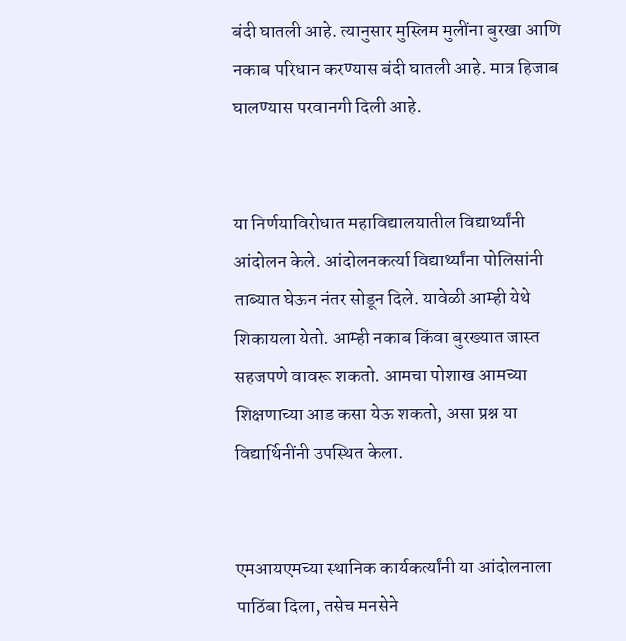बंदी घातली आहे. त्यानुसार मुस्लिम मुलींना बुरखा आणि नकाब परिधान करण्यास बंदी घातली आहे. मात्र हिजाब घालण्यास परवानगी दिली आहे.


या निर्णयाविरोधात महाविद्यालयातील विद्यार्थ्यांनी आंदोलन केले. आंदोलनकर्त्या विद्यार्थ्यांना पोलिसांनी ताब्यात घेऊन नंतर सोडून दिले. यावेळी आम्ही येथे शिकायला येतो. आम्ही नकाब किंवा बुरख्यात जास्त सहजपणे वावरू शकतो. आमचा पोशाख आमच्या शिक्षणाच्या आड कसा येऊ शकतो, असा प्रश्न या विद्यार्थिनींनी उपस्थित केला.


एमआयएमच्या स्थानिक कार्यकर्त्यांनी या आंदोलनाला पाठिंबा दिला, तसेच मनसेने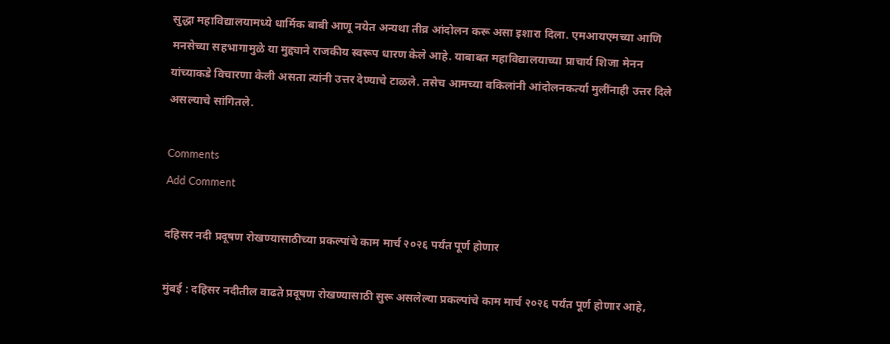सुद्धा महाविद्यालयामध्ये धार्मिक बाबी आणू नयेत अन्यथा तीव्र आंदोलन करू असा इशारा दिला. एमआयएमच्या आणि मनसेच्या सहभागामुळे या मुद्द्याने राजकीय स्वरूप धारण केले आहे. याबाबत महाविद्यालयाच्या प्राचार्य शिजा मेनन यांच्याकडे विचारणा केली असता त्यांनी उत्तर देण्याचे टाळले. तसेच आमच्या वकिलांनी आंदोलनकर्त्या मुलींनाही उत्तर दिले असल्याचे सांगितले.

Comments
Add Comment

दहिसर नदी प्रदूषण रोखण्यासाठीच्या प्रकल्पांचे काम मार्च २०२६ पर्यंत पूर्ण होणार

मुंबई : दहिसर नदीतील वाढते प्रदूषण रोखण्यासाठी सुरू असलेल्या प्रकल्पांचे काम मार्च २०२६ पर्यंत पूर्ण होणार आहे,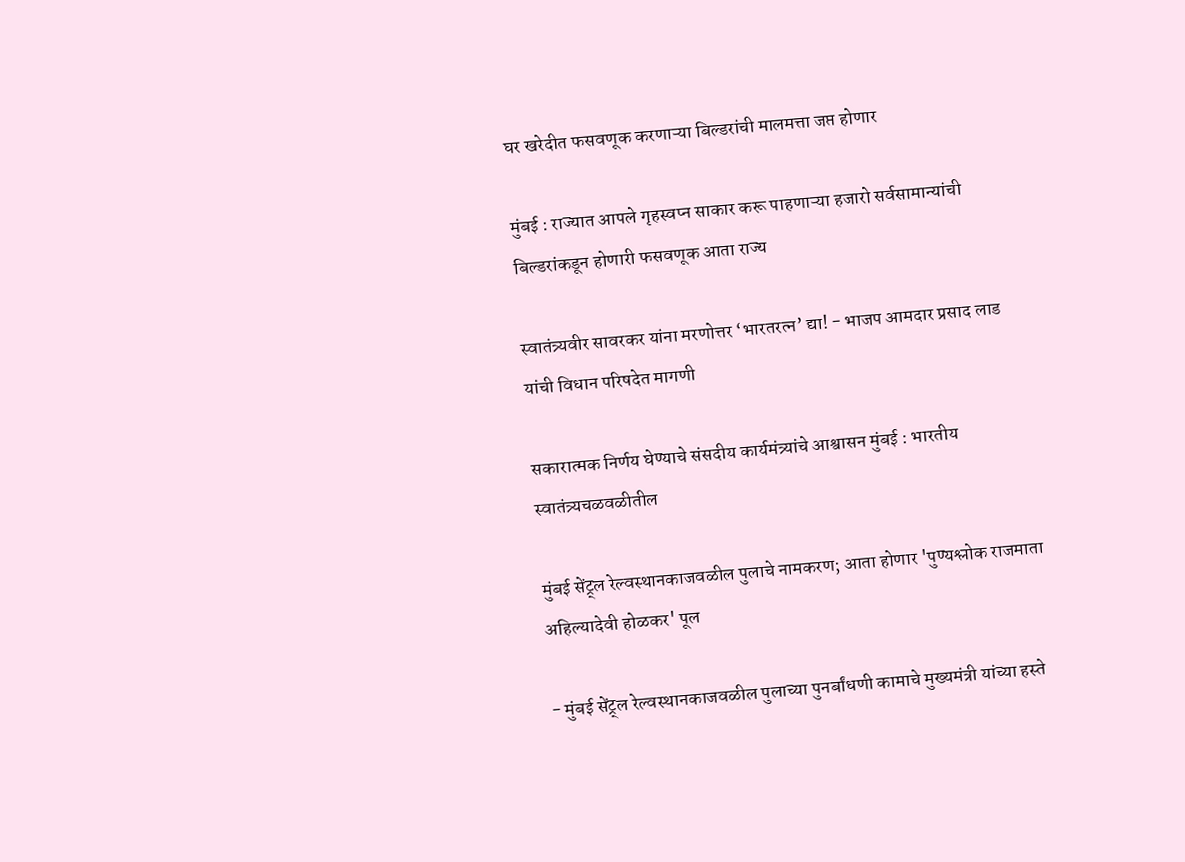घर खरेदीत फसवणूक करणाऱ्या बिल्डरांची मालमत्ता जप्त होणार

मुंबई : राज्यात आपले गृहस्वप्न साकार करू पाहणाऱ्या हजारो सर्वसामान्यांची बिल्डरांकडून होणारी फसवणूक आता राज्य

स्वातंत्र्यवीर सावरकर यांना मरणोत्तर ‘भारतरत्न’ द्या! - भाजप आमदार प्रसाद लाड यांची विधान परिषदेत मागणी

सकारात्मक निर्णय घेण्याचे संसदीय कार्यमंत्र्यांचे आश्वासन मुंबई : भारतीय स्वातंत्र्यचळवळीतील

मुंबई सेंट्र्ल रेल्वस्थानकाजवळील पुलाचे नामकरण; आता होणार 'पुण्यश्लोक राजमाता अहिल्यादेवी होळकर' पूल

- मुंबई सेंट्र्ल रेल्वस्थानकाजवळील पुलाच्या पुनर्बांधणी कामाचे मुख्यमंत्री यांच्या हस्ते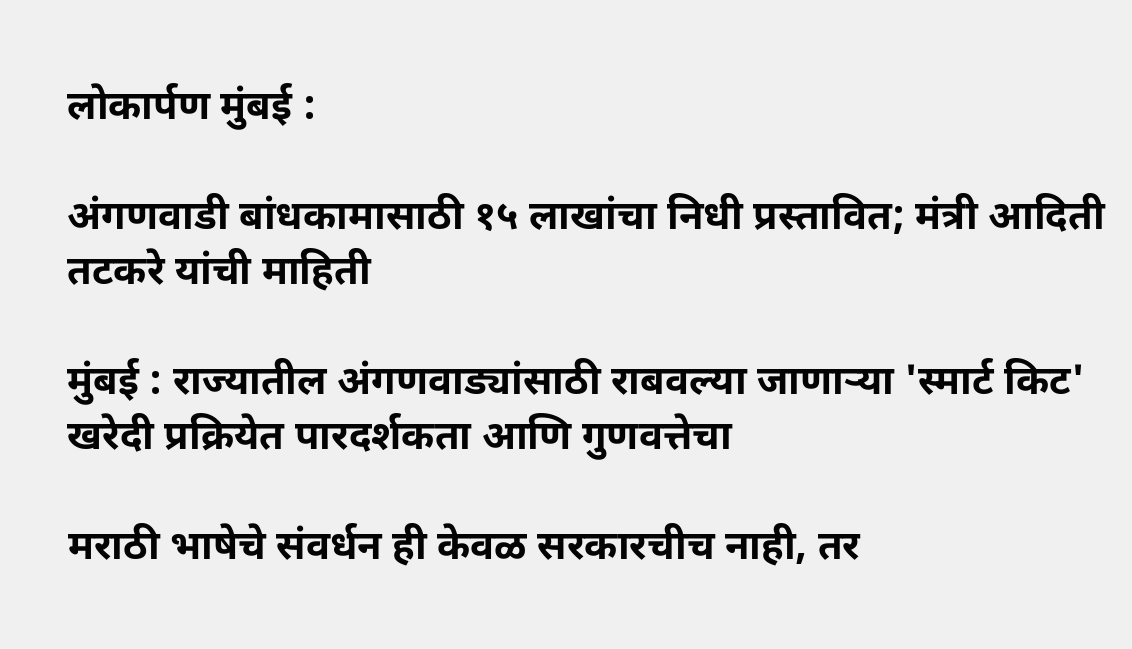लोकार्पण मुंबई :

अंगणवाडी बांधकामासाठी १५ लाखांचा निधी प्रस्तावित; मंत्री आदिती तटकरे यांची माहिती

मुंबई : राज्यातील अंगणवाड्यांसाठी राबवल्या जाणाऱ्या 'स्मार्ट किट' खरेदी प्रक्रियेत पारदर्शकता आणि गुणवत्तेचा

मराठी भाषेचे संवर्धन ही केवळ सरकारचीच नाही, तर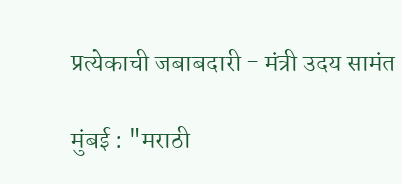प्रत्येकाची जबाबदारी - मंत्री उदय सामंत

मुंबई : "मराठी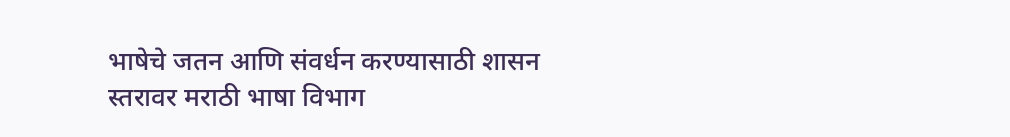भाषेचे जतन आणि संवर्धन करण्यासाठी शासन स्तरावर मराठी भाषा विभाग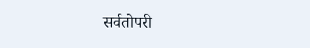सर्वतोपरी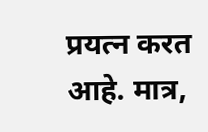प्रयत्न करत आहे. मात्र,